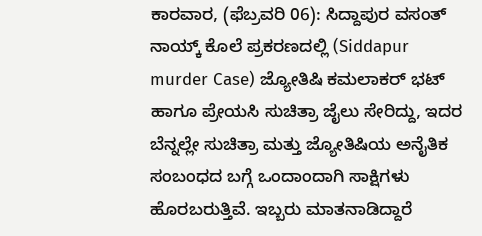ಕಾರವಾರ, (ಫೆಬ್ರವರಿ 06): ಸಿದ್ದಾಪುರ ವಸಂತ್ ನಾಯ್ಕ್ ಕೊಲೆ ಪ್ರಕರಣದಲ್ಲಿ (Siddapur murder Case) ಜ್ಯೋತಿಷಿ ಕಮಲಾಕರ್ ಭಟ್ ಹಾಗೂ ಪ್ರೇಯಸಿ ಸುಚಿತ್ರಾ ಜೈಲು ಸೇರಿದ್ದು, ಇದರ ಬೆನ್ನಲ್ಲೇ ಸುಚಿತ್ರಾ ಮತ್ತು ಜ್ಯೋತಿಷಿಯ ಅನೈತಿಕ ಸಂಬಂಧದ ಬಗ್ಗೆ ಒಂದಾಂದಾಗಿ ಸಾಕ್ಷಿಗಳು ಹೊರಬರುತ್ತಿವೆ. ಇಬ್ಬರು ಮಾತನಾಡಿದ್ದಾರೆ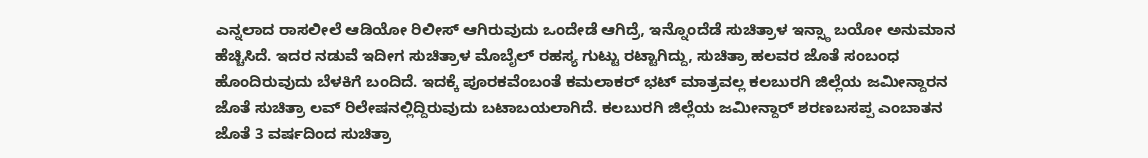ಎನ್ನಲಾದ ರಾಸಲೀಲೆ ಆಡಿಯೋ ರಿಲೀಸ್ ಆಗಿರುವುದು ಒಂದೇಡೆ ಆಗಿದ್ರೆ, ಇನ್ನೊಂದೆಡೆ ಸುಚಿತ್ರಾಳ ಇನ್ಸ್ಠಾ ಬಯೋ ಅನುಮಾನ ಹೆಚ್ಚಿಸಿದೆ. ಇದರ ನಡುವೆ ಇದೀಗ ಸುಚಿತ್ರಾಳ ಮೊಬೈಲ್ ರಹಸ್ಯ ಗುಟ್ಟು ರಟ್ಟಾಗಿದ್ದು, ಸುಚಿತ್ರಾ ಹಲವರ ಜೊತೆ ಸಂಬಂಧ ಹೊಂದಿರುವುದು ಬೆಳಕಿಗೆ ಬಂದಿದೆ. ಇದಕ್ಕೆ ಪೂರಕವೆಂಬಂತೆ ಕಮಲಾಕರ್ ಭಟ್ ಮಾತ್ರವಲ್ಲ ಕಲಬುರಗಿ ಜಿಲ್ಲೆಯ ಜಮೀನ್ದಾರನ ಜೊತೆ ಸುಚಿತ್ರಾ ಲವ್ ರಿಲೇಷನಲ್ಲಿದ್ದಿರುವುದು ಬಟಾಬಯಲಾಗಿದೆ. ಕಲಬುರಗಿ ಜಿಲ್ಲೆಯ ಜಮೀನ್ದಾರ್ ಶರಣಬಸಪ್ಪ ಎಂಬಾತನ ಜೊತೆ 3 ವರ್ಷದಿಂದ ಸುಚಿತ್ರಾ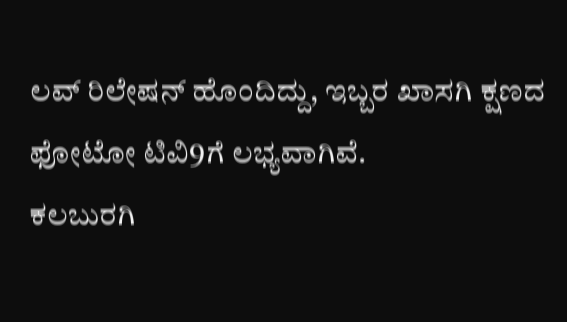ಲವ್ ರಿಲೇಷನ್ ಹೊಂದಿದ್ದು, ಇಬ್ಬರ ಖಾಸಗಿ ಕ್ಷಣದ ಫೋಟೋ ಟಿವಿ9ಗೆ ಲಭ್ಯವಾಗಿವೆ.
ಕಲಬುರಗಿ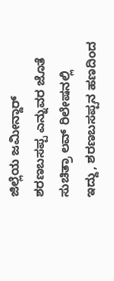ಜಿಲ್ಲೆಯ ಜಮೀನ್ದಾರ್ ಶರಣಬಸಪ್ಪ ಎನ್ನುವರ ಜೊತೆ ಸುಚಿತ್ರಾ ಲವ್ ರಿಲೇಷನಲ್ಲಿ ಇದ್ದು, ಶರಣಬಸಪ್ಪನ ಹಣದಿಂದ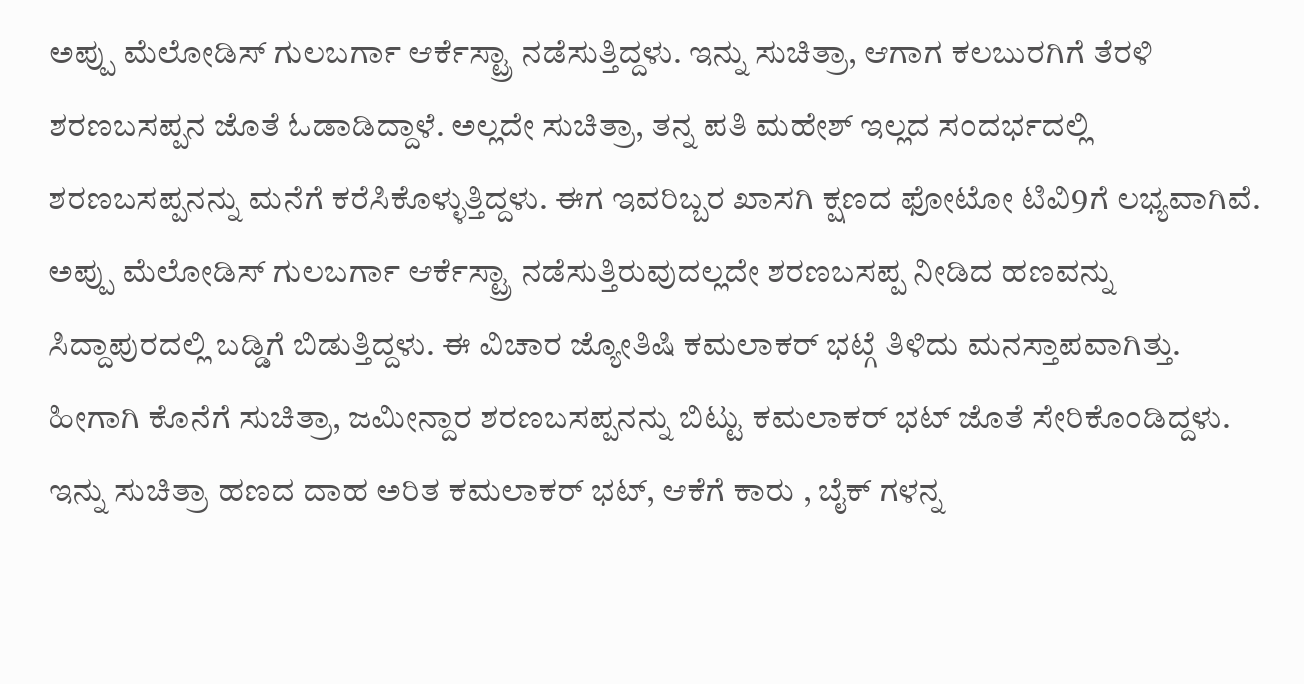ಅಪ್ಪು ಮೆಲೋಡಿಸ್ ಗುಲಬರ್ಗಾ ಆರ್ಕೆಸ್ಟ್ರಾ ನಡೆಸುತ್ತಿದ್ದಳು. ಇನ್ನು ಸುಚಿತ್ರಾ, ಆಗಾಗ ಕಲಬುರಗಿಗೆ ತೆರಳಿ ಶರಣಬಸಪ್ಪನ ಜೊತೆ ಓಡಾಡಿದ್ದಾಳೆ. ಅಲ್ಲದೇ ಸುಚಿತ್ರಾ, ತನ್ನ ಪತಿ ಮಹೇಶ್ ಇಲ್ಲದ ಸಂದರ್ಭದಲ್ಲಿ ಶರಣಬಸಪ್ಪನನ್ನು ಮನೆಗೆ ಕರೆಸಿಕೊಳ್ಳುತ್ತಿದ್ದಳು. ಈಗ ಇವರಿಬ್ಬರ ಖಾಸಗಿ ಕ್ಷಣದ ಫೋಟೋ ಟಿವಿ9ಗೆ ಲಭ್ಯವಾಗಿವೆ.
ಅಪ್ಪು ಮೆಲೋಡಿಸ್ ಗುಲಬರ್ಗಾ ಆರ್ಕೆಸ್ಟ್ರಾ ನಡೆಸುತ್ತಿರುವುದಲ್ಲದೇ ಶರಣಬಸಪ್ಪ ನೀಡಿದ ಹಣವನ್ನು ಸಿದ್ದಾಪುರದಲ್ಲಿ ಬಡ್ಡಿಗೆ ಬಿಡುತ್ತಿದ್ದಳು. ಈ ವಿಚಾರ ಜ್ಯೋತಿಷಿ ಕಮಲಾಕರ್ ಭಟ್ಗೆ ತಿಳಿದು ಮನಸ್ತಾಪವಾಗಿತ್ತು. ಹೀಗಾಗಿ ಕೊನೆಗೆ ಸುಚಿತ್ರಾ, ಜಮೀನ್ದಾರ ಶರಣಬಸಪ್ಪನನ್ನು ಬಿಟ್ಟು ಕಮಲಾಕರ್ ಭಟ್ ಜೊತೆ ಸೇರಿಕೊಂಡಿದ್ದಳು. ಇನ್ನು ಸುಚಿತ್ರಾ ಹಣದ ದಾಹ ಅರಿತ ಕಮಲಾಕರ್ ಭಟ್, ಆಕೆಗೆ ಕಾರು , ಬೈಕ್ ಗಳನ್ನ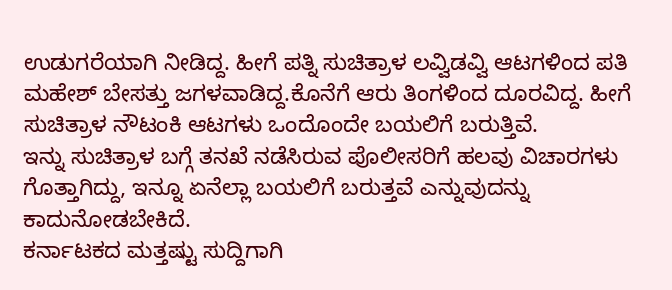ಉಡುಗರೆಯಾಗಿ ನೀಡಿದ್ದ. ಹೀಗೆ ಪತ್ನಿ ಸುಚಿತ್ರಾಳ ಲವ್ವಿಡವ್ವಿ ಆಟಗಳಿಂದ ಪತಿ ಮಹೇಶ್ ಬೇಸತ್ತು ಜಗಳವಾಡಿದ್ದ.ಕೊನೆಗೆ ಆರು ತಿಂಗಳಿಂದ ದೂರವಿದ್ದ. ಹೀಗೆ ಸುಚಿತ್ರಾಳ ನೌಟಂಕಿ ಆಟಗಳು ಒಂದೊಂದೇ ಬಯಲಿಗೆ ಬರುತ್ತಿವೆ.
ಇನ್ನು ಸುಚಿತ್ರಾಳ ಬಗ್ಗೆ ತನಖೆ ನಡೆಸಿರುವ ಪೊಲೀಸರಿಗೆ ಹಲವು ವಿಚಾರಗಳು ಗೊತ್ತಾಗಿದ್ದು, ಇನ್ನೂ ಏನೆಲ್ಲಾ ಬಯಲಿಗೆ ಬರುತ್ತವೆ ಎನ್ನುವುದನ್ನು ಕಾದುನೋಡಬೇಕಿದೆ.
ಕರ್ನಾಟಕದ ಮತ್ತಷ್ಟು ಸುದ್ದಿಗಾಗಿ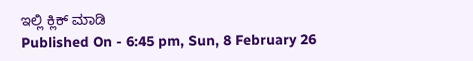ಇಲ್ಲಿ ಕ್ಲಿಕ್ ಮಾಡಿ
Published On - 6:45 pm, Sun, 8 February 26